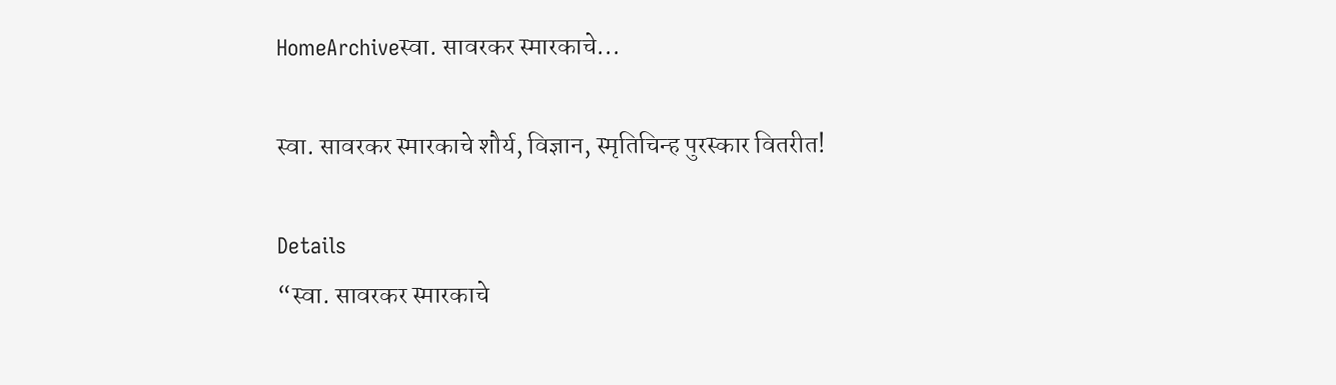HomeArchiveस्वा. सावरकर स्मारकाचे...

स्वा. सावरकर स्मारकाचे शौर्य, विज्ञान, स्मृतिचिन्ह पुरस्कार वितरीत!

Details
“स्वा. सावरकर स्मारकाचे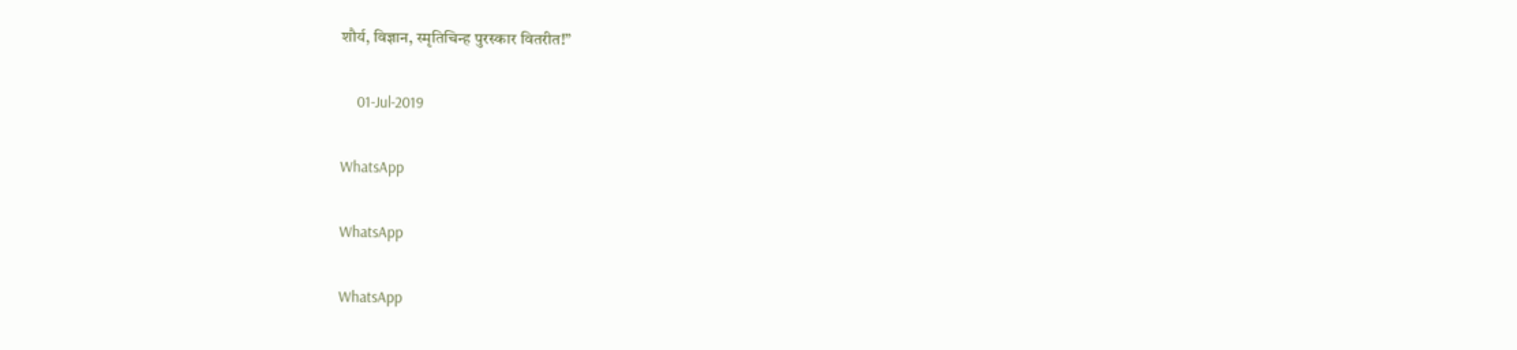शौर्य, विज्ञान, स्मृतिचिन्ह पुरस्कार वितरीत!”

    01-Jul-2019

WhatsApp

WhatsApp

WhatsApp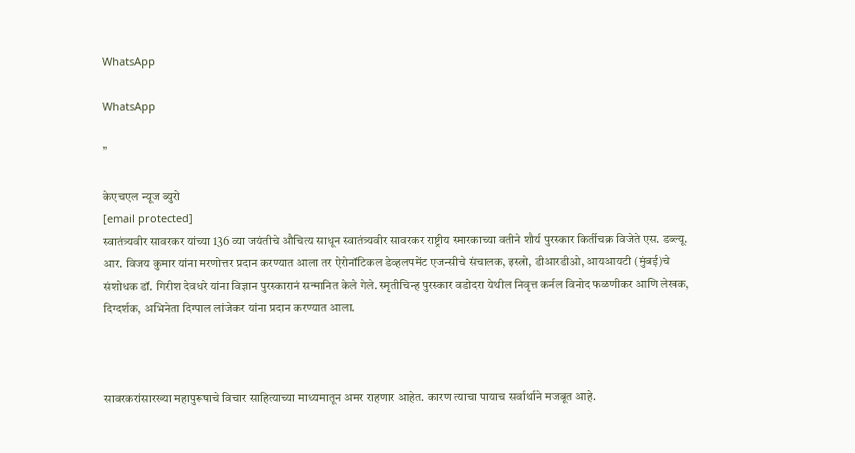WhatsApp

WhatsApp

”

केएचएल न्यूज ब्युरो
[email protected]
स्वातंत्र्यवीर सावरकर यांच्या 136 व्या जयंतीचे औचित्य साधून स्वातंत्र्यवीर सावरकर राष्ट्रीय स्मारकाच्या वतीने शौर्य पुरस्कार किर्तीचक्र विजेते एस. डब्ल्यू. आर. विजय कुमार यांना मरणोत्तर प्रदान करण्यात आला तर ऐरोनॉटिकल डेव्हलपमेंट एजन्सीचे संचालक, इस्त्रो, डीआरडीओ, आयआयटी (मुंबई)चे संशोधक डॉ. गिरीश देवधरे यांना विज्ञान पुरस्कारानं सन्मानित केले गेले. स्मृतीचिन्ह पुरस्कार वडोदरा येथील निवृत्त कर्नल विनोद फळणीकर आणि लेखक, दिग्दर्शक, अभिनेता दिग्पाल लांजेकर यांना प्रदान करण्यात आला.



सावरकरांसारख्या महापुरूषाचे विचार साहित्याच्या माध्यमातून अमर राहणार आहेत. कारण त्याचा पायाच सर्वार्थाने मजबूत आहे.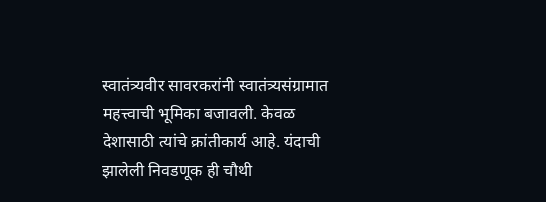स्वातंत्र्यवीर सावरकरांनी स्वातंत्र्यसंग्रामात महत्त्वाची भूमिका बजावली. केवळ देशासाठी त्यांचे क्रांतीकार्य आहे. यंदाची झालेली निवडणूक ही चौथी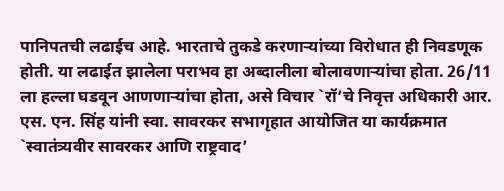पानिपतची लढाईच आहे. भारताचे तुकडे करणाऱ्यांच्या विरोधात ही निवडणूक होती. या लढाईत झालेला पराभव हा अब्दालीला बोलावणाऱ्यांचा होता. 26/11 ला हल्ला घडवून आणणाऱ्यांचा होता, असे विचार `रॉ’चे निवृत्त अधिकारी आर. एस. एन. सिंह यांनी स्वा. सावरकर सभागृहात आयोजित या कार्यक्रमात `स्वातंत्र्यवीर सावरकर आणि राष्ट्रवाद’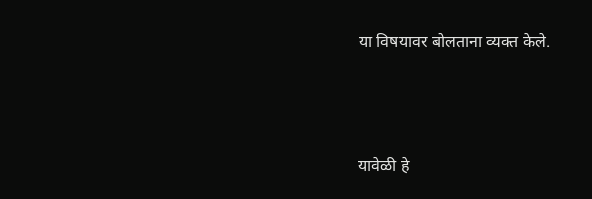या विषयावर बोलताना व्यक्त केले.



यावेळी हे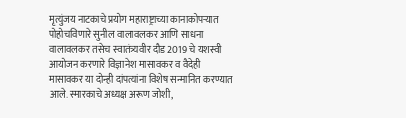मृत्युंजय नाटकाचे प्रयोग महाराष्ट्राच्या कानाकोपऱ्यात पोहोचविणारे सुनील वालावलकर आणि साधना वालावलकर तसेच स्वातंत्र्यवीर दौड 2019 चे यशस्वी आयोजन करणारे विज्ञानेश मासावकर व वैदेही मासावकर या दोन्ही दांपत्यांना विशेष सन्मानित करण्यात आले. स्मारकाचे अध्यक्ष अरूण जोशी,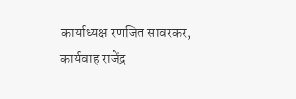कार्याध्यक्ष रणजित सावरकर, कार्यवाह राजेंद्र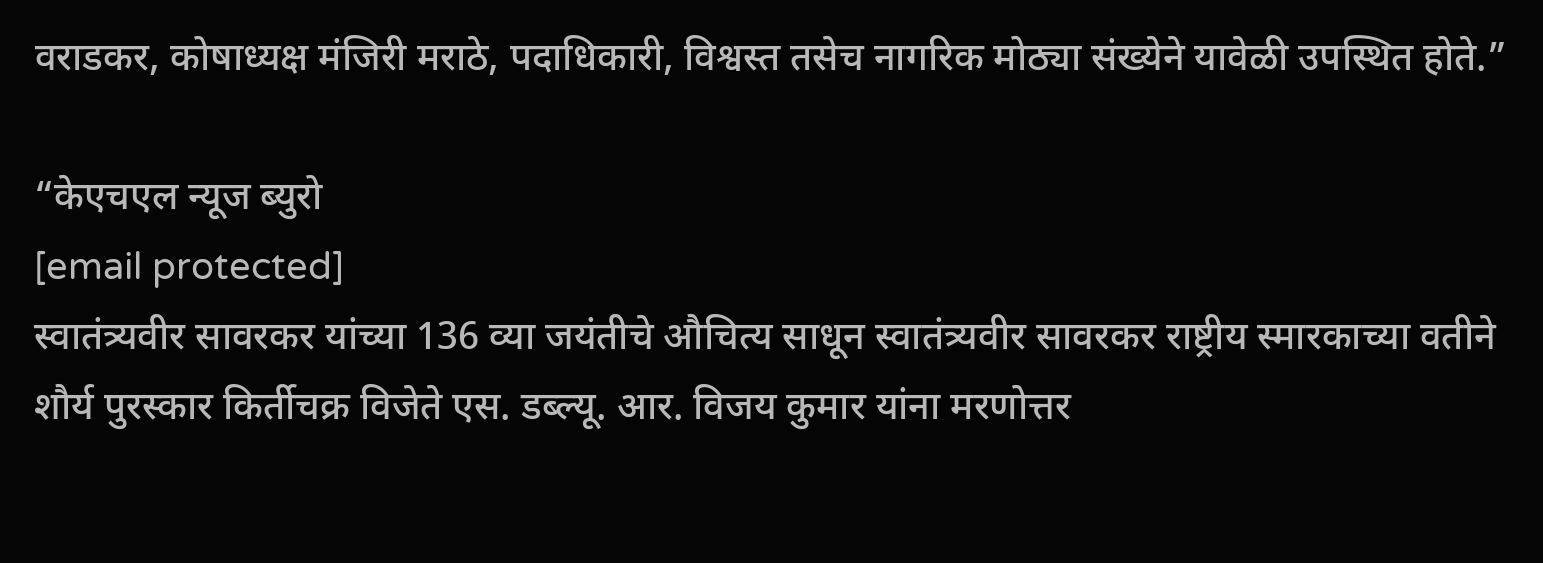वराडकर, कोषाध्यक्ष मंजिरी मराठे, पदाधिकारी, विश्वस्त तसेच नागरिक मोठ्या संख्येने यावेळी उपस्थित होते.”

“केएचएल न्यूज ब्युरो
[email protected]
स्वातंत्र्यवीर सावरकर यांच्या 136 व्या जयंतीचे औचित्य साधून स्वातंत्र्यवीर सावरकर राष्ट्रीय स्मारकाच्या वतीने शौर्य पुरस्कार किर्तीचक्र विजेते एस. डब्ल्यू. आर. विजय कुमार यांना मरणोत्तर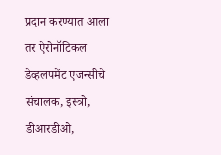प्रदान करण्यात आला तर ऐरोनॉटिकल डेव्हलपमेंट एजन्सीचे संचालक, इस्त्रो, डीआरडीओ,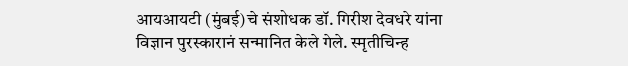आयआयटी (मुंबई)चे संशोधक डॉ. गिरीश देवधरे यांना विज्ञान पुरस्कारानं सन्मानित केले गेले. स्मृतीचिन्ह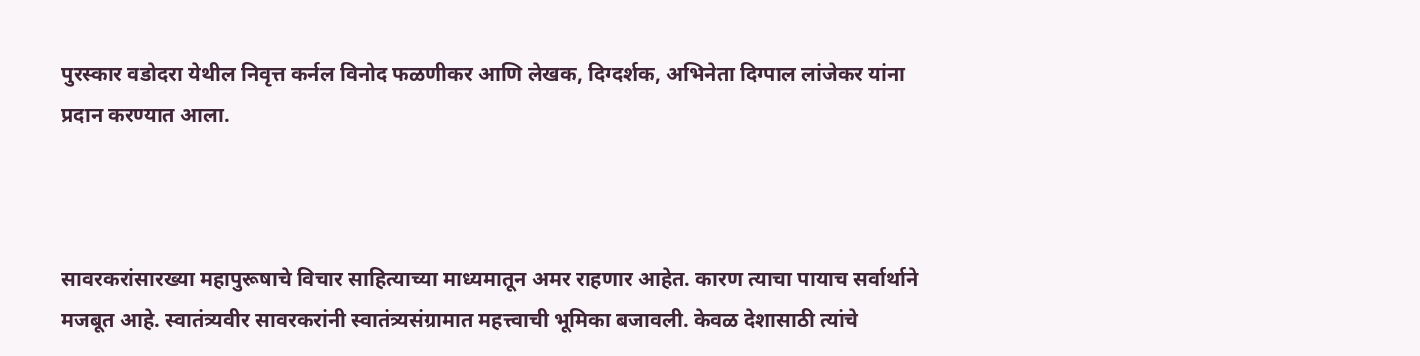पुरस्कार वडोदरा येथील निवृत्त कर्नल विनोद फळणीकर आणि लेखक, दिग्दर्शक, अभिनेता दिग्पाल लांजेकर यांना प्रदान करण्यात आला.



सावरकरांसारख्या महापुरूषाचे विचार साहित्याच्या माध्यमातून अमर राहणार आहेत. कारण त्याचा पायाच सर्वार्थाने मजबूत आहे. स्वातंत्र्यवीर सावरकरांनी स्वातंत्र्यसंग्रामात महत्त्वाची भूमिका बजावली. केवळ देशासाठी त्यांचे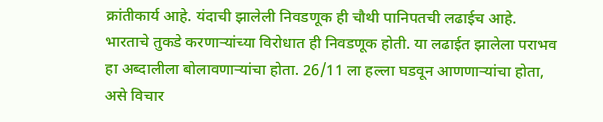क्रांतीकार्य आहे. यंदाची झालेली निवडणूक ही चौथी पानिपतची लढाईच आहे. भारताचे तुकडे करणाऱ्यांच्या विरोधात ही निवडणूक होती. या लढाईत झालेला पराभव हा अब्दालीला बोलावणाऱ्यांचा होता. 26/11 ला हल्ला घडवून आणणाऱ्यांचा होता, असे विचार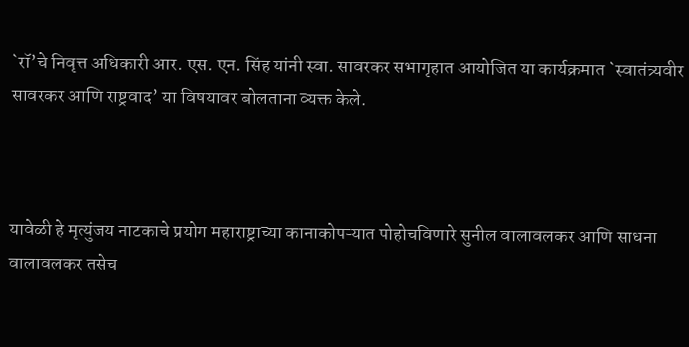`रॉ’चे निवृत्त अधिकारी आर. एस. एन. सिंह यांनी स्वा. सावरकर सभागृहात आयोजित या कार्यक्रमात `स्वातंत्र्यवीर सावरकर आणि राष्ट्रवाद’ या विषयावर बोलताना व्यक्त केले.



यावेळी हे मृत्युंजय नाटकाचे प्रयोग महाराष्ट्राच्या कानाकोपऱ्यात पोहोचविणारे सुनील वालावलकर आणि साधना वालावलकर तसेच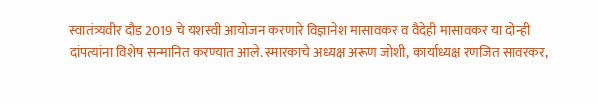स्वातंत्र्यवीर दौड 2019 चे यशस्वी आयोजन करणारे विज्ञानेश मासावकर व वैदेही मासावकर या दोन्ही दांपत्यांना विशेष सन्मानित करण्यात आले. स्मारकाचे अध्यक्ष अरूण जोशी, कार्याध्यक्ष रणजित सावरकर,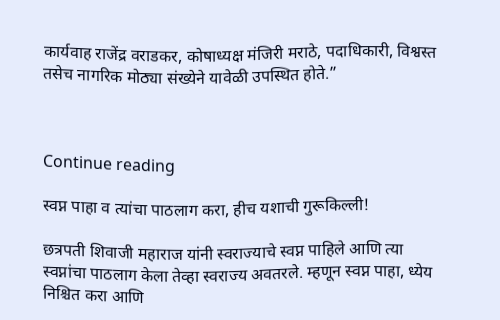कार्यवाह राजेंद्र वराडकर, कोषाध्यक्ष मंजिरी मराठे, पदाधिकारी, विश्वस्त तसेच नागरिक मोठ्या संख्येने यावेळी उपस्थित होते.”



Continue reading

स्वप्न पाहा व त्यांचा पाठलाग करा, हीच यशाची गुरूकिल्ली!

छत्रपती शिवाजी महाराज यांनी स्वराज्याचे स्वप्न पाहिले आणि त्या स्वप्नांचा पाठलाग केला तेव्हा स्वराज्य अवतरले. म्हणून स्वप्न पाहा, ध्येय निश्चित करा आणि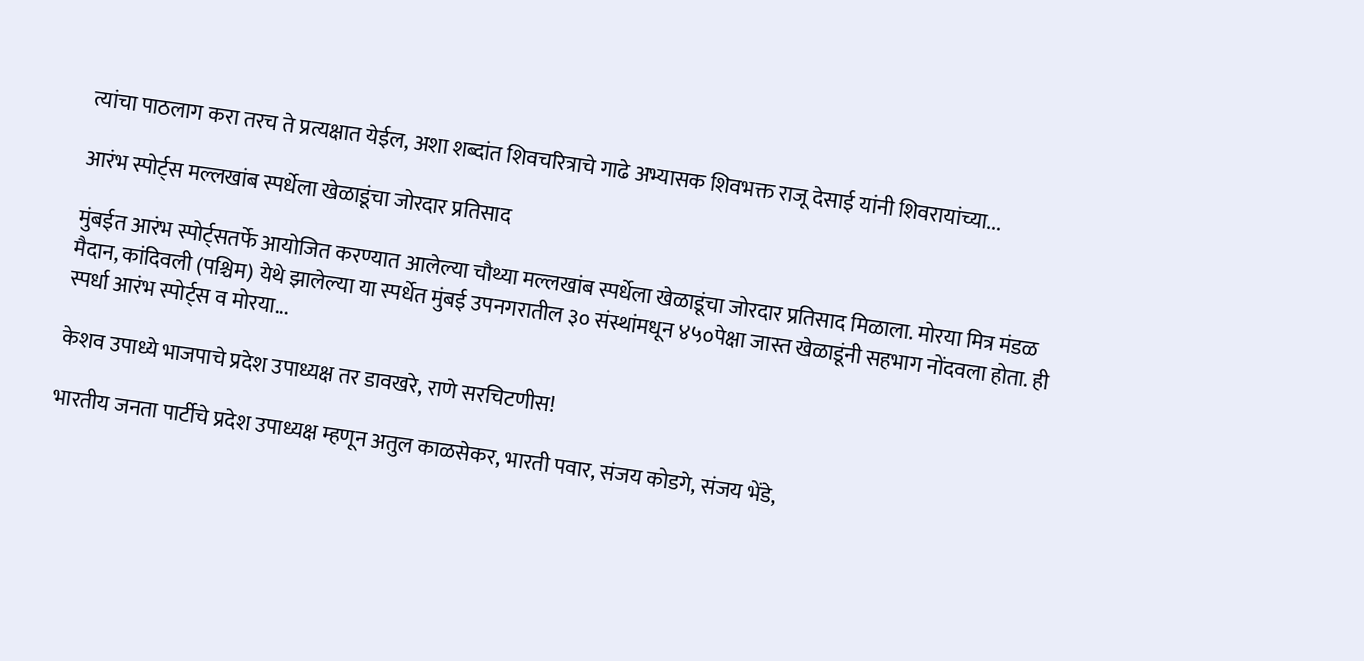त्यांचा पाठलाग करा तरच ते प्रत्यक्षात येईल, अशा शब्दांत शिवचरित्राचे गाढे अभ्यासक शिवभक्त राजू देसाई यांनी शिवरायांच्या...

आरंभ स्पोर्ट्स मल्लखांब स्पर्धेला खेळाडूंचा जोरदार प्रतिसाद

मुंबईत आरंभ स्पोर्ट्सतर्फे आयोजित करण्यात आलेल्या चौथ्या मल्लखांब स्पर्धेला खेळाडूंचा जोरदार प्रतिसाद मिळाला. मोरया मित्र मंडळ मैदान, कांदिवली (पश्चिम) येथे झालेल्या या स्पर्धेत मुंबई उपनगरातील ३० संस्थांमधून ४५०पेक्षा जास्त खेळाडूंनी सहभाग नोंदवला होता. ही स्पर्धा आरंभ स्पोर्ट्स व मोरया...

केशव उपाध्ये भाजपाचे प्रदेश उपाध्यक्ष तर डावखरे, राणे सरचिटणीस!

भारतीय जनता पार्टीचे प्रदेश उपाध्यक्ष म्हणून अतुल काळसेकर, भारती पवार, संजय कोडगे, संजय भेंडे,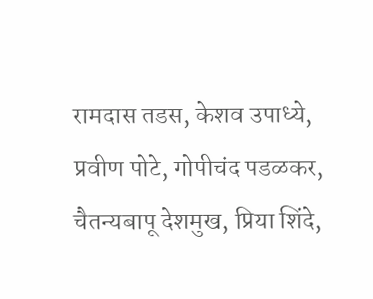रामदास तडस, केशव उपाध्ये, प्रवीण पोटे, गोपीचंद पडळकर, चैतन्यबापू देशमुख, प्रिया शिंदे,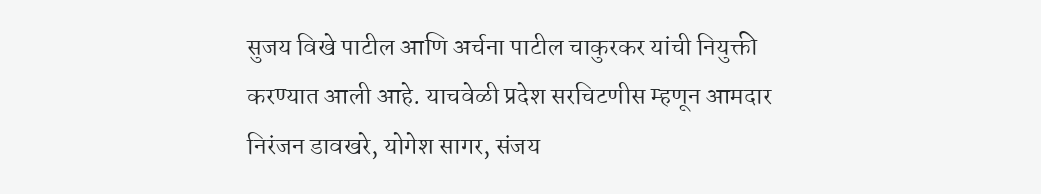सुजय विखे पाटील आणि अर्चना पाटील चाकुरकर यांची नियुक्ती करण्यात आली आहे. याचवेळी प्रदेश सरचिटणीस म्हणून आमदार निरंजन डावखरे, योगेश सागर, संजय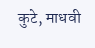कुटे, माधवी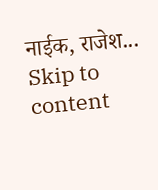नाईक, राजेश...
Skip to content